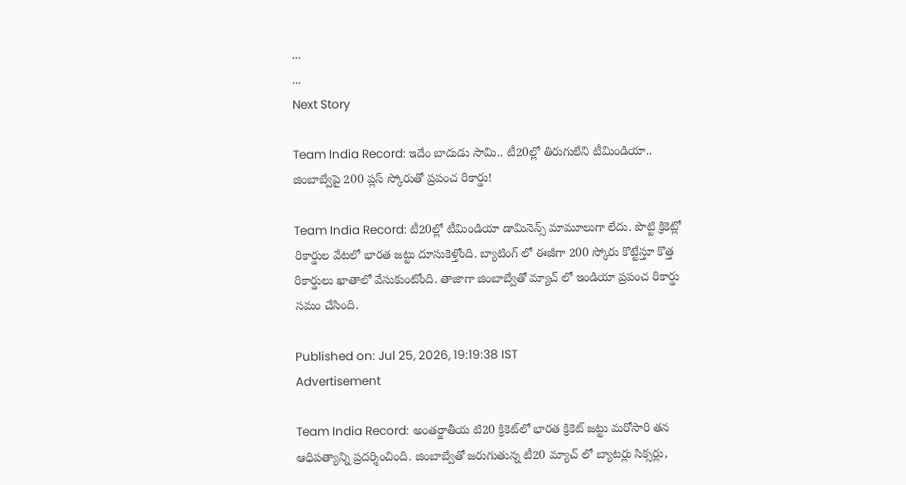...
...
Next Story

Team India Record: ఇదేం బాదుడు సామి.. టీ20ల్లో తిరుగులేని టీమిండియా.. జింబాబ్వేపై 200 ప్లస్ స్కోరుతో ప్రపంచ రికార్డు!

Team India Record: టీ20ల్లో టీమిండియా డామినెన్స్ మామూలుగా లేదు. పొట్టి క్రికెట్లో రికార్డుల వేటలో భారత జట్టు దూసుకెళ్తోంది. బ్యాటింగ్ లో ఈజీగా 200 స్కోరు కొట్టేస్తూ కొత్త రికార్డులు ఖాతాలో వేసుకుంటోంది. తాజాగా జింబాబ్వేతో మ్యాచ్ లో ఇండియా ప్రపంచ రికార్డు సమం చేసింది.

Published on: Jul 25, 2026, 19:19:38 IST
Advertisement

Team India Record: అంతర్జాతీయ టి20 క్రికెట్‌లో భారత క్రికెట్ జట్టు మరోసారి తన ఆధిపత్యాన్ని ప్రదర్శించింది. జింబాబ్వేతో జరుగుతున్న టీ20 మ్యాచ్ లో బ్యాటర్లు సిక్సర్లు,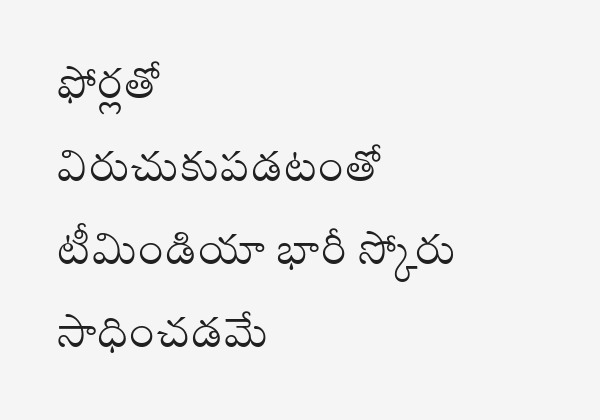ఫోర్లతో విరుచుకుపడటంతో టీమిండియా భారీ స్కోరు సాధించడమే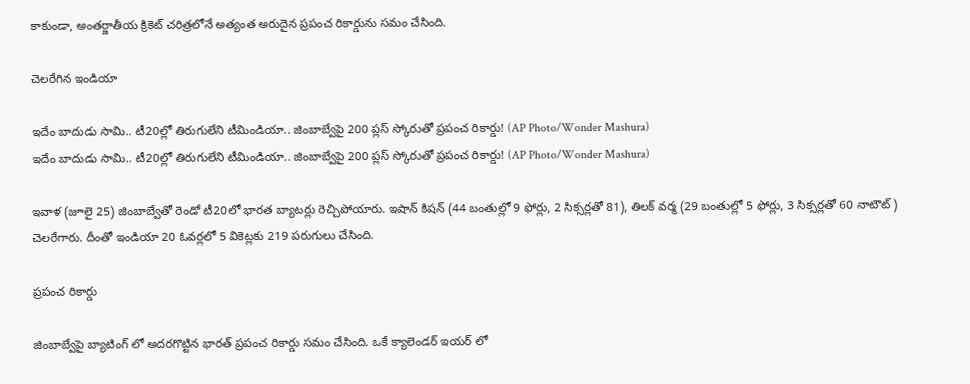కాకుండా, అంతర్జాతీయ క్రికెట్ చరిత్రలోనే అత్యంత అరుదైన ప్రపంచ రికార్డును సమం చేసింది.

చెలరేగిన ఇండియా

ఇదేం బాదుడు సామి.. టీ20ల్లో తిరుగులేని టీమిండియా.. జింబాబ్వేపై 200 ప్లస్ స్కోరుతో ప్రపంచ రికార్డు! (AP Photo/Wonder Mashura)
ఇదేం బాదుడు సామి.. టీ20ల్లో తిరుగులేని టీమిండియా.. జింబాబ్వేపై 200 ప్లస్ స్కోరుతో ప్రపంచ రికార్డు! (AP Photo/Wonder Mashura)

ఇవాళ (జూలై 25) జింబాబ్వేతో రెండో టీ20లో భారత బ్యాటర్లు రెచ్చిపోయారు. ఇషాన్ కిషన్ (44 బంతుల్లో 9 ఫోర్లు, 2 సిక్సర్లతో 81), తిలక్ వర్మ (29 బంతుల్లో 5 ఫోర్లు, 3 సిక్సర్లతో 60 నాటౌట్) చెలరేగారు. దీంతో ఇండియా 20 ఓవర్లలో 5 వికెట్లకు 219 పరుగులు చేసింది.

ప్రపంచ రికార్డు

జింబాబ్వేపై బ్యాటింగ్ లో అదరగొట్టిన భారత్ ప్రపంచ రికార్డు సమం చేసింది. ఒకే క్యాలెండర్ ఇయర్ లో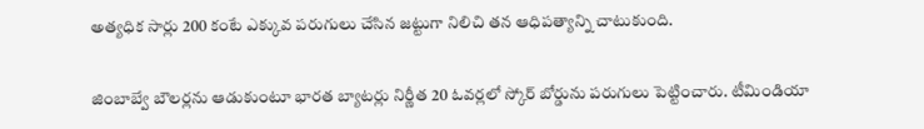అత్యధిక సార్లు 200 కంటే ఎక్కువ పరుగులు చేసిన జట్టుగా నిలిచి తన ఆధిపత్యాన్ని చాటుకుంది.

జింబాబ్వే బౌలర్లను ఆడుకుంటూ భారత బ్యాటర్లు నిర్ణీత 20 ఓవర్లలో స్కోర్ బోర్డును పరుగులు పెట్టించారు. టీమిండియా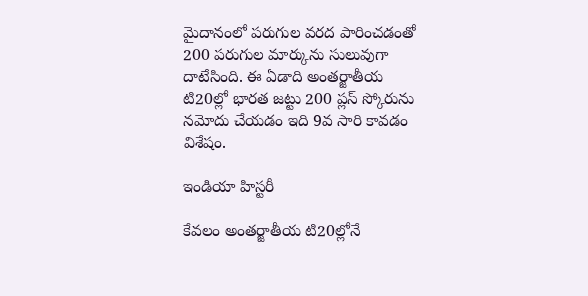మైదానంలో పరుగుల వరద పారించడంతో 200 పరుగుల మార్కును సులువుగా దాటేసింది. ఈ ఏడాది అంతర్జాతీయ టి20ల్లో భారత జట్టు 200 ప్లస్ స్కోరును నమోదు చేయడం ఇది 9వ సారి కావడం విశేషం.

ఇండియా హిస్టరీ

కేవలం అంతర్జాతీయ టి20ల్లోనే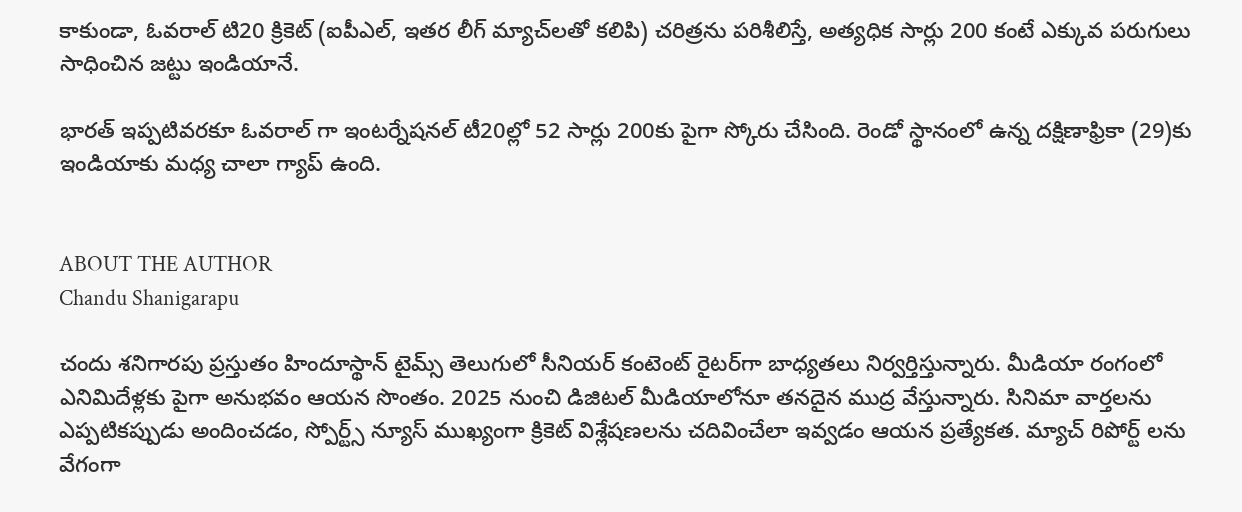కాకుండా, ఓవరాల్ టి20 క్రికెట్ (ఐపీఎల్, ఇతర లీగ్ మ్యాచ్‌లతో కలిపి) చరిత్రను పరిశీలిస్తే, అత్యధిక సార్లు 200 కంటే ఎక్కువ పరుగులు సాధించిన జట్టు ఇండియానే.

భారత్ ఇప్పటివరకూ ఓవరాల్ గా ఇంటర్నేషనల్ టీ20ల్లో 52 సార్లు 200కు పైగా స్కోరు చేసింది. రెండో స్థానంలో ఉన్న దక్షిణాఫ్రికా (29)కు ఇండియాకు మధ్య చాలా గ్యాప్ ఉంది.


ABOUT THE AUTHOR
Chandu Shanigarapu

చందు శనిగారపు ప్రస్తుతం హిందూస్థాన్ టైమ్స్ తెలుగులో సీనియర్ కంటెంట్ రైట‌ర్‌గా బాధ్యతలు నిర్వర్తిస్తున్నారు. మీడియా రంగంలో ఎనిమిదేళ్లకు పైగా అనుభవం ఆయన సొంతం. 2025 నుంచి డిజిటల్ మీడియాలోనూ తనదైన ముద్ర వేస్తున్నారు. సినిమా వార్తలను ఎప్పటికప్పుడు అందించడం, స్పోర్ట్స్ న్యూస్ ముఖ్యంగా క్రికెట్ విశ్లేషణలను చదివించేలా ఇవ్వడం ఆయన ప్రత్యేకత. మ్యాచ్ రిపోర్ట్ లను వేగంగా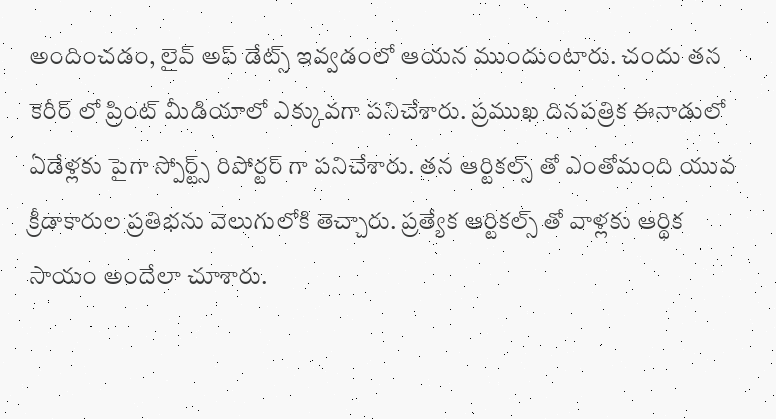అందించడం, లైవ్ అప్ డేట్స్ ఇవ్వడంలో ఆయన ముందుంటారు. చందు తన కెరీర్ లో ప్రింట్ మీడియాలో ఎక్కువగా పనిచేశారు. ప్రముఖ దినపత్రిక ఈనాడులో ఏడేళ్లకు పైగా స్పోర్ట్స్ రిపోర్టర్ గా పనిచేశారు. తన ఆర్టికల్స్ తో ఎంతోమంది యువ క్రీడాకారుల ప్రతిభను వెలుగులోకి తెచ్చారు. ప్రత్యేక ఆర్టికల్స్ తో వాళ్లకు ఆర్థిక సాయం అందేలా చూశారు.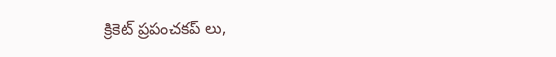క్రికెట్ ప్రపంచకప్ లు,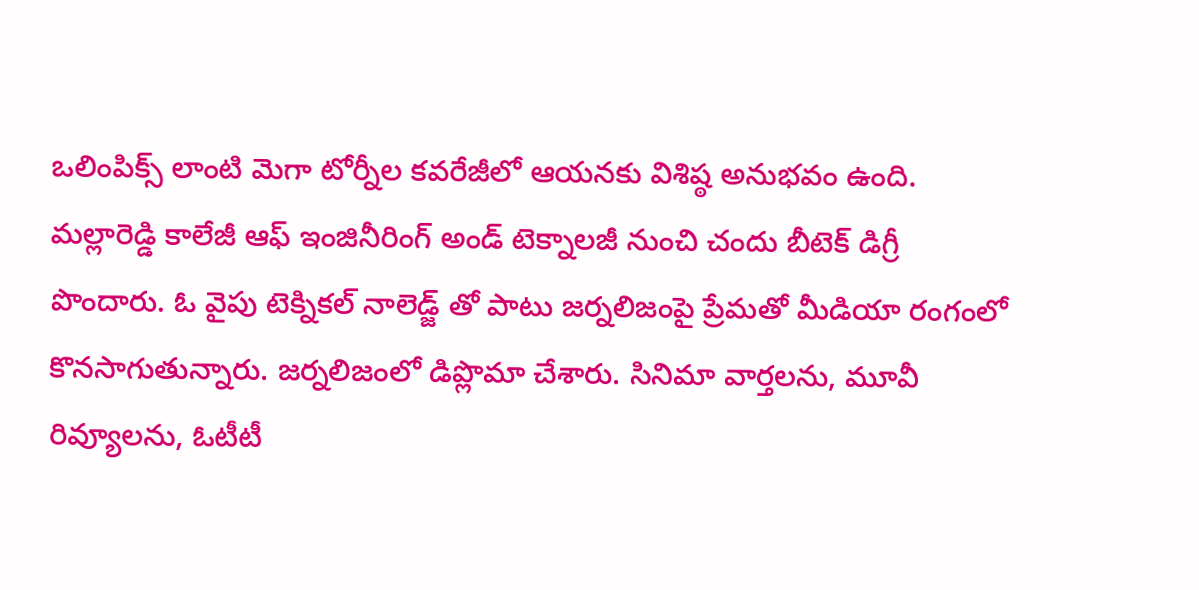ఒలింపిక్స్ లాంటి మెగా టోర్నీల కవరేజీలో ఆయనకు విశిష్ఠ అనుభవం ఉంది. మల్లారెడ్డి కాలేజీ ఆఫ్ ఇంజినీరింగ్ అండ్ టెక్నాలజీ నుంచి చందు బీటెక్ డిగ్రీ పొందారు. ఓ వైపు టెక్నికల్ నాలెడ్జ్ తో పాటు జర్నలిజంపై ప్రేమతో మీడియా రంగంలో కొనసాగుతున్నారు. జర్నలిజంలో డిప్లొమా చేశారు. సినిమా వార్తలను, మూవీ రివ్యూలను, ఓటీటీ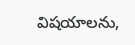విషయాలను,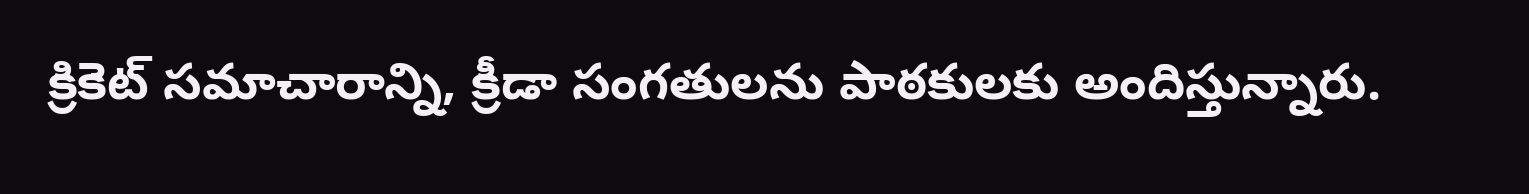క్రికెట్ సమాచారాన్ని, క్రీడా సంగతులను పాఠకులకు అందిస్తున్నారు.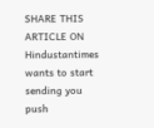SHARE THIS ARTICLE ON
Hindustantimes wants to start sending you push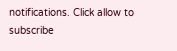notifications. Click allow to subscribe